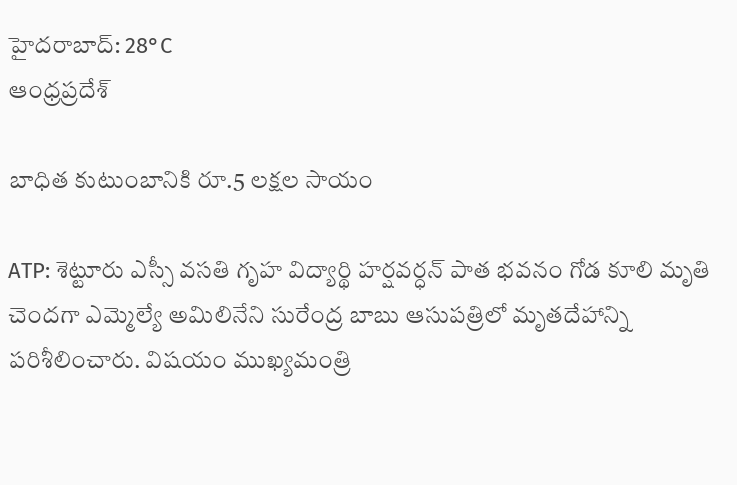హైదరాబాద్: 28°C
ఆంధ్రప్రదేశ్

బాధిత కుటుంబానికి రూ.5 లక్షల సాయం

ATP: శెట్టూరు ఎస్సీ వసతి గృహ విద్యార్థి హర్షవర్ధన్ పాత భవనం గోడ కూలి మృతి చెందగా ఎమ్మెల్యే అమిలినేని సురేంద్ర బాబు ఆసుపత్రిలో మృతదేహాన్ని పరిశీలించారు. విషయం ముఖ్యమంత్రి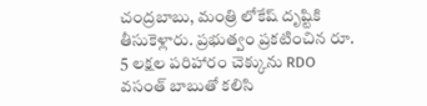చంద్రబాబు, మంత్రి లోకేష్ దృష్టికి తీసుకెళ్లారు. ప్రభుత్వం ప్రకటించిన రూ. 5 లక్షల పరిహారం చెక్కును RDO వసంత్ బాబుతో కలిసి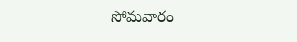సోమవారం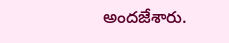అందజేశారు.